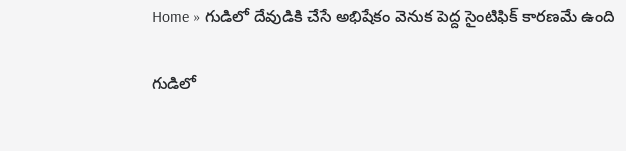Home » గుడిలో దేవుడికి చేసే అభిషేకం వెనుక పెద్ద సైంటిఫిక్ కారణమే ఉంది

గుడిలో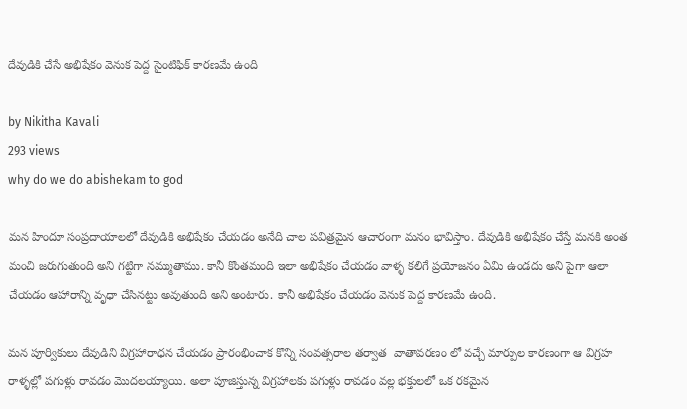దేవుడికి చేసే అభిషేకం వెనుక పెద్ద సైంటిఫిక్ కారణమే ఉంది

by Nikitha Kavali
293 views
why do we do abishekam to god

మన హిందూ సంప్రదాయాలలో దేవుడికి అభిషేకం చేయడం అనేది చాల పవిత్రమైన ఆచారంగా మనం భావిస్తాం. దేవుడికి అభిషేకం చేస్తే మనకి అంత మంచి జరుగుతుంది అని గట్టిగా నమ్ముతాము. కానీ కొంతమంది ఇలా అభిషేకం చేయడం వాళ్ళ కలిగే ప్రయోజనం ఏమి ఉండదు అని పైగా ఆలా చేయడం ఆహారాన్ని వృధా చేసినట్టు అవుతుంది అని అంటారు. కానీ అభిషేకం చేయడం వెనుక పెద్ద కారణమే ఉంది.

మన పూర్వికులు దేవుడిని విగ్రహారాధన చేయడం ప్రారంభించాక కొన్ని సంవత్సరాల తర్వాత  వాతావరణం లో వచ్చే మార్పుల కారణంగా ఆ విగ్రహ రాళ్ళల్లో పగుళ్లు రావడం మొదలయ్యాయి. అలా పూజిస్తున్న విగ్రహాలకు పగుళ్లు రావడం వల్ల భక్తులలో ఒక రకమైన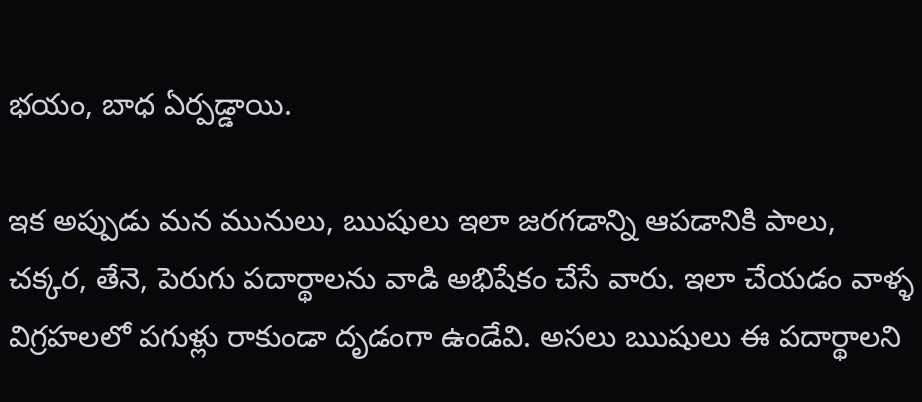భయం, బాధ ఏర్పడ్డాయి.

ఇక అప్పుడు మన మునులు, ఋషులు ఇలా జరగడాన్ని ఆపడానికి పాలు, చక్కర, తేనె, పెరుగు పదార్థాలను వాడి అభిషేకం చేసే వారు. ఇలా చేయడం వాళ్ళ విగ్రహలలో పగుళ్లు రాకుండా దృడంగా ఉండేవి. అసలు ఋషులు ఈ పదార్థాలని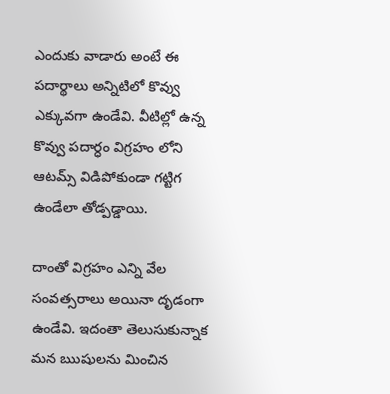ఎందుకు వాడారు అంటే ఈ పదార్థాలు అన్నిటిలో కొవ్వు ఎక్కువగా ఉండేవి. వీటిల్లో ఉన్న కొవ్వు పదార్ధం విగ్రహం లోని ఆటమ్స్ విడిపోకుండా గట్టిగ ఉండేలా తోడ్పడ్డాయి.

దాంతో విగ్రహం ఎన్ని వేల  సంవత్సరాలు అయినా దృడంగా ఉండేవి. ఇదంతా తెలుసుకున్నాక మన ఋషులను మించిన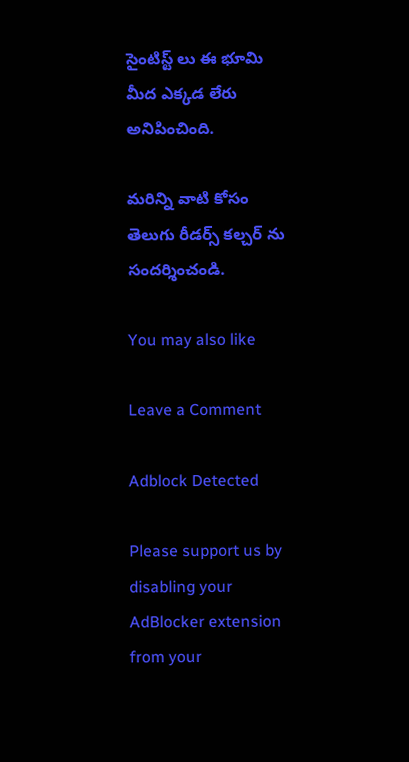సైంటిస్ట్ లు ఈ భూమి మీద ఎక్కడ లేరు అనిపించింది.

మరిన్ని వాటి కోసం తెలుగు రీడర్స్ కల్చర్ ను సందర్శించండి.

You may also like

Leave a Comment

Adblock Detected

Please support us by disabling your AdBlocker extension from your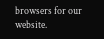browsers for our website.